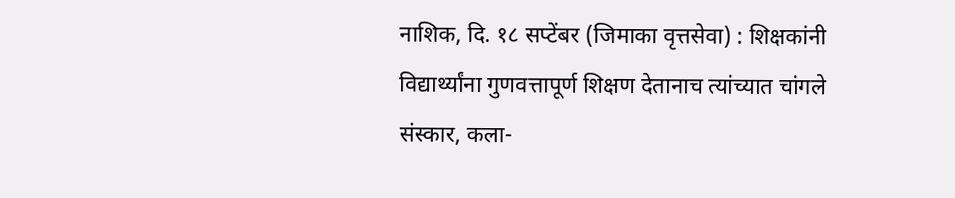नाशिक, दि. १८ सप्टेंबर (जिमाका वृत्तसेवा) : शिक्षकांनी विद्यार्थ्यांना गुणवत्तापूर्ण शिक्षण देतानाच त्यांच्यात चांगले संस्कार, कला-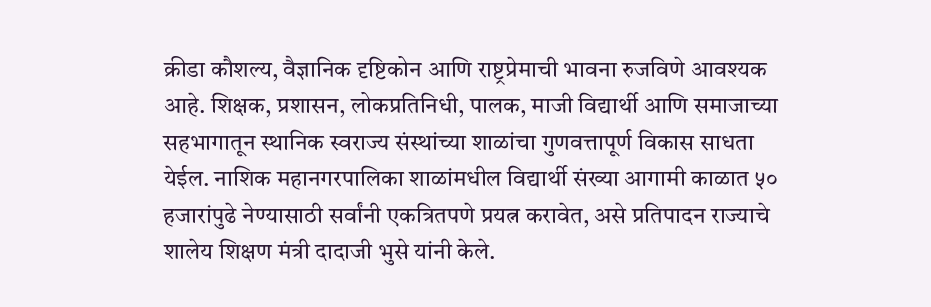क्रीडा कौशल्य, वैज्ञानिक दृष्टिकोन आणि राष्ट्रप्रेमाची भावना रुजविणे आवश्यक आहे. शिक्षक, प्रशासन, लोकप्रतिनिधी, पालक, माजी विद्यार्थी आणि समाजाच्या सहभागातून स्थानिक स्वराज्य संस्थांच्या शाळांचा गुणवत्तापूर्ण विकास साधता येईल. नाशिक महानगरपालिका शाळांमधील विद्यार्थी संख्या आगामी काळात ५० हजारांपुढे नेण्यासाठी सर्वांनी एकत्रितपणे प्रयत्न करावेत, असे प्रतिपादन राज्याचे शालेय शिक्षण मंत्री दादाजी भुसे यांनी केले.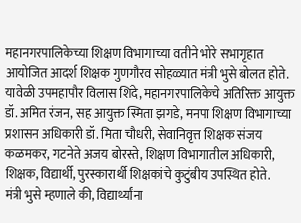महानगरपालिकेच्या शिक्षण विभागाच्या वतीने भोरे सभागृहात आयोजित आदर्श शिक्षक गुणगौरव सोहळ्यात मंत्री भुसे बोलत होते. यावेळी उपमहापौर विलास शिंदे, महानगरपालिकेचे अतिरिक्त आयुक्त डॉ. अमित रंजन, सह आयुक्त स्मिता झगडे, मनपा शिक्षण विभागाच्या प्रशासन अधिकारी डॉ. मिता चौधरी, सेवानिवृत्त शिक्षक संजय कळमकर, गटनेते अजय बोरस्ते, शिक्षण विभागातील अधिकारी, शिक्षक, विद्यार्थी, पुरस्कारार्थी शिक्षकांचे कुटुंबीय उपस्थित होते.
मंत्री भुसे म्हणाले की, विद्यार्थ्यांना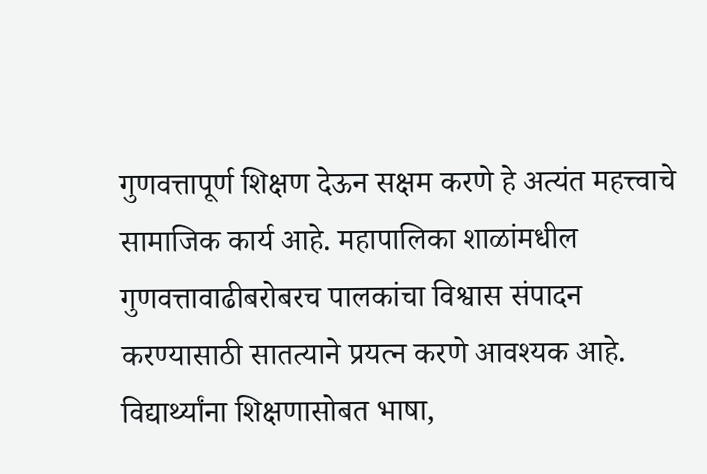गुणवत्तापूर्ण शिक्षण देऊन सक्षम करणे हे अत्यंत महत्त्वाचे सामाजिक कार्य आहे. महापालिका शाळांमधील गुणवत्तावाढीबरोबरच पालकांचा विश्वास संपादन करण्यासाठी सातत्याने प्रयत्न करणे आवश्यक आहे. विद्यार्थ्यांना शिक्षणासोबत भाषा,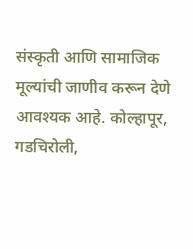संस्कृती आणि सामाजिक मूल्यांची जाणीव करून देणे आवश्यक आहे. कोल्हापूर, गडचिरोली,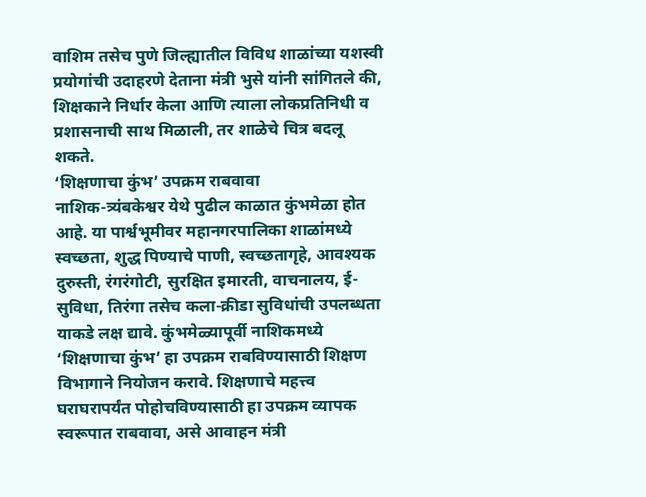वाशिम तसेच पुणे जिल्ह्यातील विविध शाळांच्या यशस्वी प्रयोगांची उदाहरणे देताना मंत्री भुसे यांनी सांगितले की, शिक्षकाने निर्धार केला आणि त्याला लोकप्रतिनिधी व प्रशासनाची साथ मिळाली, तर शाळेचे चित्र बदलू शकते.
‘शिक्षणाचा कुंभ’ उपक्रम राबवावा
नाशिक-त्र्यंबकेश्वर येथे पुढील काळात कुंभमेळा होत आहे. या पार्श्वभूमीवर महानगरपालिका शाळांमध्ये स्वच्छता, शुद्ध पिण्याचे पाणी, स्वच्छतागृहे, आवश्यक दुरुस्ती, रंगरंगोटी, सुरक्षित इमारती, वाचनालय, ई-सुविधा, तिरंगा तसेच कला-क्रीडा सुविधांची उपलब्धता याकडे लक्ष द्यावे. कुंभमेळ्यापूर्वी नाशिकमध्ये ‘शिक्षणाचा कुंभ’ हा उपक्रम राबविण्यासाठी शिक्षण विभागाने नियोजन करावे. शिक्षणाचे महत्त्व घराघरापर्यंत पोहोचविण्यासाठी हा उपक्रम व्यापक स्वरूपात राबवावा, असे आवाहन मंत्री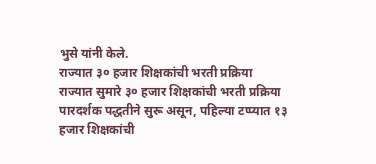भुसे यांनी केले.
राज्यात ३० हजार शिक्षकांची भरती प्रक्रिया
राज्यात सुमारे ३० हजार शिक्षकांची भरती प्रक्रिया पारदर्शक पद्धतीने सुरू असून, पहिल्या टप्प्यात १३ हजार शिक्षकांची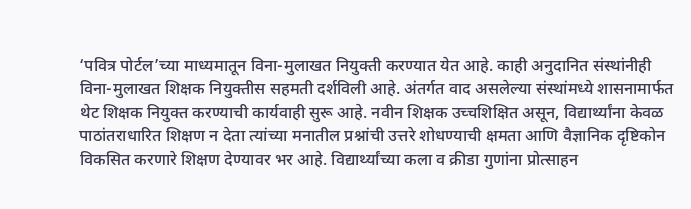‘पवित्र पोर्टल’च्या माध्यमातून विना-मुलाखत नियुक्ती करण्यात येत आहे. काही अनुदानित संस्थांनीही विना-मुलाखत शिक्षक नियुक्तीस सहमती दर्शविली आहे. अंतर्गत वाद असलेल्या संस्थांमध्ये शासनामार्फत थेट शिक्षक नियुक्त करण्याची कार्यवाही सुरू आहे. नवीन शिक्षक उच्चशिक्षित असून, विद्यार्थ्यांना केवळ पाठांतराधारित शिक्षण न देता त्यांच्या मनातील प्रश्नांची उत्तरे शोधण्याची क्षमता आणि वैज्ञानिक दृष्टिकोन विकसित करणारे शिक्षण देण्यावर भर आहे. विद्यार्थ्यांच्या कला व क्रीडा गुणांना प्रोत्साहन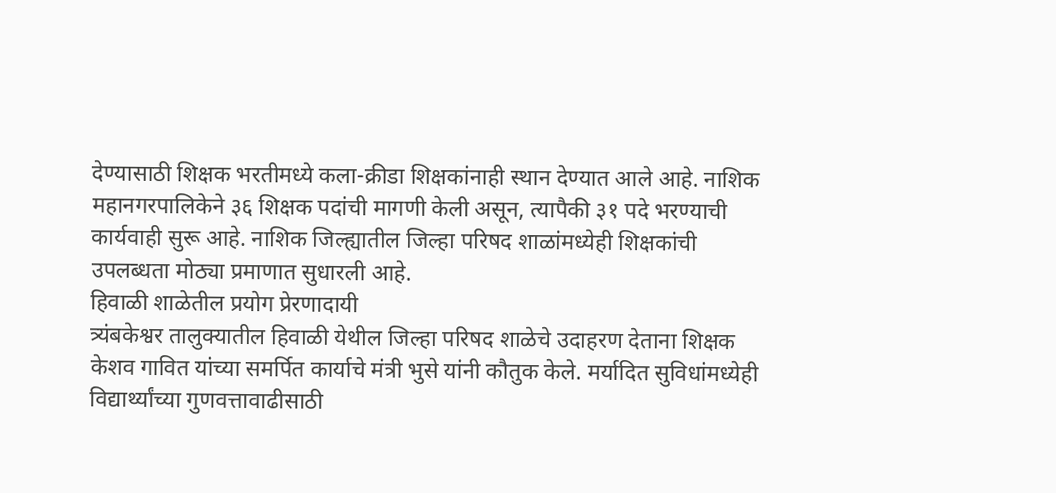देण्यासाठी शिक्षक भरतीमध्ये कला-क्रीडा शिक्षकांनाही स्थान देण्यात आले आहे. नाशिक महानगरपालिकेने ३६ शिक्षक पदांची मागणी केली असून, त्यापैकी ३१ पदे भरण्याची कार्यवाही सुरू आहे. नाशिक जिल्ह्यातील जिल्हा परिषद शाळांमध्येही शिक्षकांची उपलब्धता मोठ्या प्रमाणात सुधारली आहे.
हिवाळी शाळेतील प्रयोग प्रेरणादायी
त्र्यंबकेश्वर तालुक्यातील हिवाळी येथील जिल्हा परिषद शाळेचे उदाहरण देताना शिक्षक केशव गावित यांच्या समर्पित कार्याचे मंत्री भुसे यांनी कौतुक केले. मर्यादित सुविधांमध्येही विद्यार्थ्यांच्या गुणवत्तावाढीसाठी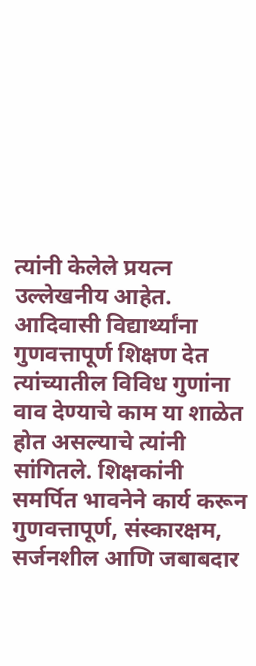त्यांनी केलेले प्रयत्न उल्लेखनीय आहेत. आदिवासी विद्यार्थ्यांना गुणवत्तापूर्ण शिक्षण देत त्यांच्यातील विविध गुणांना वाव देण्याचे काम या शाळेत होत असल्याचे त्यांनी सांगितले. शिक्षकांनी समर्पित भावनेने कार्य करून गुणवत्तापूर्ण, संस्कारक्षम, सर्जनशील आणि जबाबदार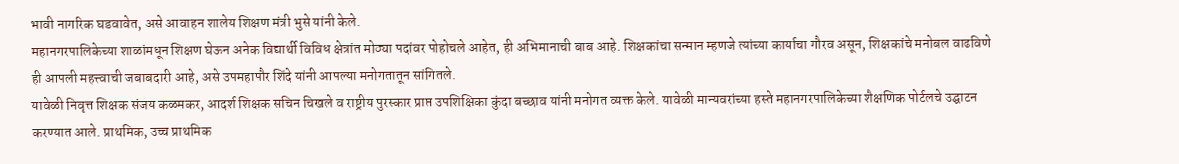भावी नागरिक घडवावेत, असे आवाहन शालेय शिक्षण मंत्री भुसे यांनी केले.
महानगरपालिकेच्या शाळांमधून शिक्षण घेऊन अनेक विद्यार्थी विविध क्षेत्रांत मोठ्या पदांवर पोहोचले आहेत, ही अभिमानाची बाब आहे. शिक्षकांचा सन्मान म्हणजे त्यांच्या कार्याचा गौरव असून, शिक्षकांचे मनोबल वाढविणे ही आपली महत्त्वाची जबाबदारी आहे, असे उपमहापौर शिंदे यांनी आपल्या मनोगतातून सांगितले.
यावेळी निवृत्त शिक्षक संजय कळमकर, आदर्श शिक्षक सचिन चिखले व राष्ट्रीय पुरस्कार प्राप्त उपशिक्षिका कुंदा बच्छाव यांनी मनोगत व्यक्त केले. यावेळी मान्यवरांच्या हस्ते महानगरपालिकेच्या शैक्षणिक पोर्टलचे उद्घाटन करण्यात आले. प्राथमिक, उच्च प्राथमिक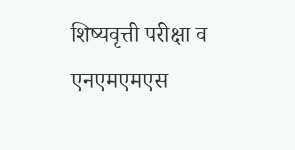शिष्यवृत्ती परीक्षा व एनएमएमएस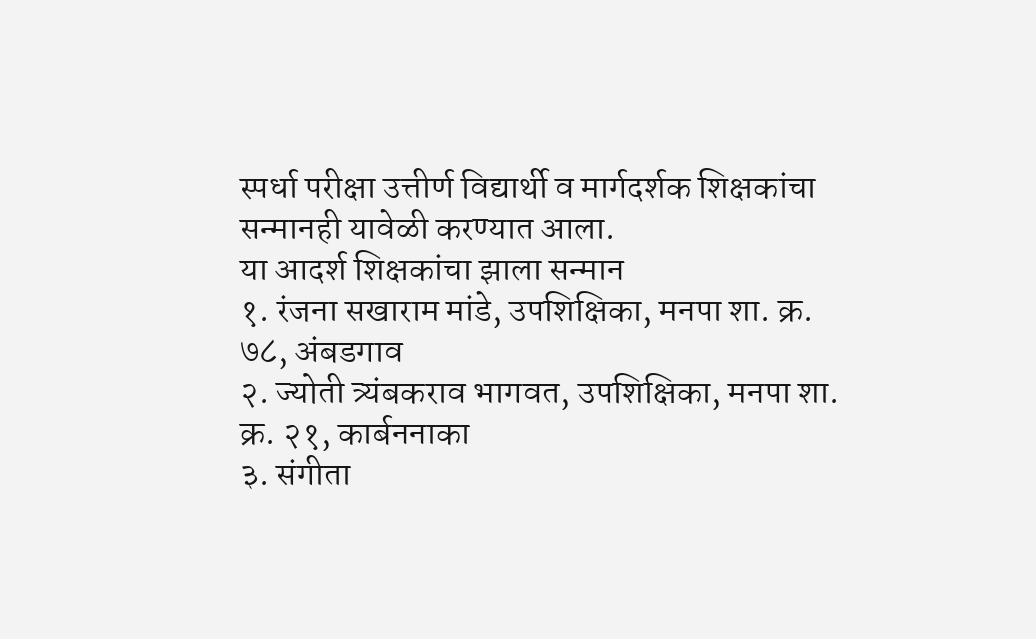स्पर्धा परीक्षा उत्तीर्ण विद्यार्थी व मार्गदर्शक शिक्षकांचा सन्मानही यावेळी करण्यात आला.
या आदर्श शिक्षकांचा झाला सन्मान
१. रंजना सखाराम मांडे, उपशिक्षिका, मनपा शा. क्र. ७८, अंबडगाव
२. ज्योती त्र्यंबकराव भागवत, उपशिक्षिका, मनपा शा. क्र. २१, कार्बननाका
३. संगीता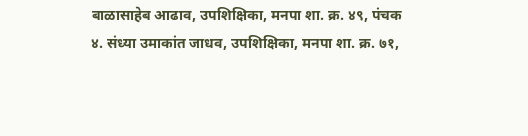बाळासाहेब आढाव, उपशिक्षिका, मनपा शा. क्र. ४९, पंचक
४. संध्या उमाकांत जाधव, उपशिक्षिका, मनपा शा. क्र. ७१,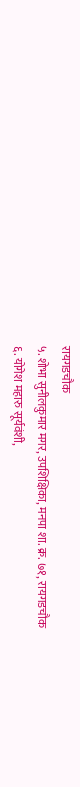रायगडचौक
५. शोभा सुनीलकुमार मगर, उपशिक्षिका, मनपा शा. क्र. ७१, रायगडचौक
६. योगेश महारु सूर्यवंशी,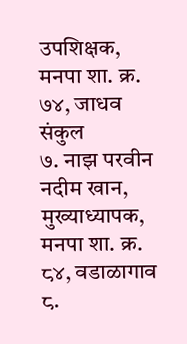उपशिक्षक, मनपा शा. क्र. ७४, जाधव संकुल
७. नाझ परवीन नदीम खान, मुख्याध्यापक, मनपा शा. क्र. ८४, वडाळागाव
८.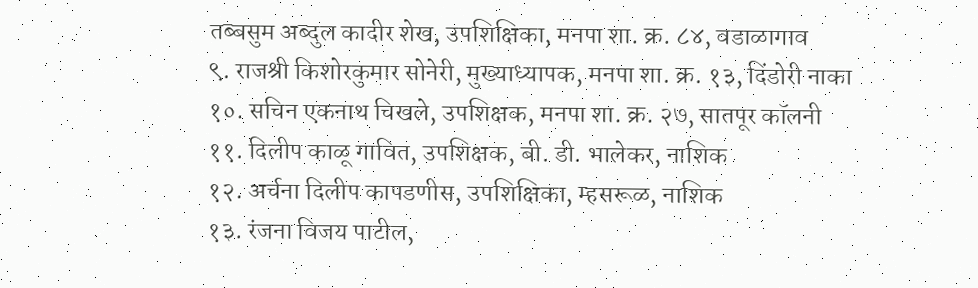तब्बसुम अब्दुल कादीर शेख, उपशिक्षिका, मनपा शा. क्र. ८४, वडाळागाव
९. राजश्री किशोरकुमार सोनेरी, मुख्याध्यापक, मनपा शा. क्र. १३, दिंडोरी नाका
१०. सचिन एकनाथ चिखले, उपशिक्षक, मनपा शा. क्र. २७, सातपूर कॉलनी
११. दिलीप काळू गावित, उपशिक्षक, बी. डी. भालेकर, नाशिक
१२. अर्चना दिलीप कापडणीस, उपशिक्षिका, म्हसरूळ, नाशिक
१३. रंजना विजय पाटील,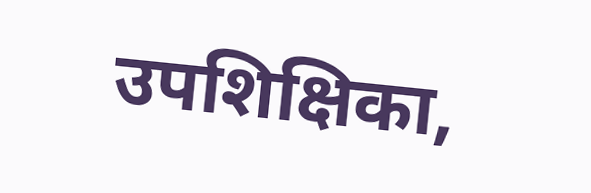उपशिक्षिका,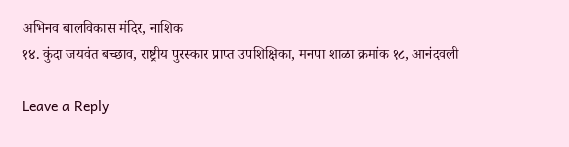अभिनव बालविकास मंदिर, नाशिक
१४. कुंदा जयवंत बच्छाव, राष्ट्रीय पुरस्कार प्राप्त उपशिक्षिका, मनपा शाळा क्रमांक १८, आनंदवली

Leave a Reply